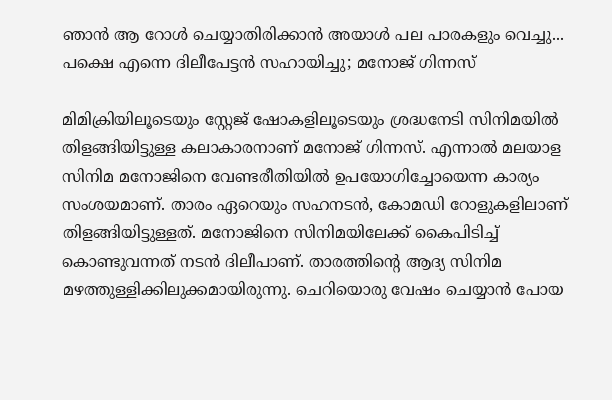ഞാൻ ആ റോൾ ചെയ്യാതിരിക്കാൻ അയാൾ പല പാരകളും വെച്ചു... പക്ഷെ എന്നെ ദിലീപേട്ടൻ സഹായിച്ചു; മനോജ് ഗിന്നസ്

മിമിക്രിയിലൂടെയും സ്റ്റേജ് ഷോകളിലൂടെയും ശ്രദ്ധനേടി സിനിമയിൽ തിളങ്ങിയിട്ടുള്ള കലാകാരനാണ് മനോജ് ഗിന്നസ്. എന്നാൽ മലയാള സിനിമ മനോജിനെ വേണ്ടരീതിയിൽ ഉപയോഗിച്ചോയെന്ന കാര്യം സംശയമാണ്. താരം ഏറെയും സഹനടൻ, കോമഡി റോളുകളിലാണ് തിളങ്ങിയിട്ടുള്ളത്. മനോജിനെ സിനിമയിലേക്ക് കൈപിടിച്ച് കൊണ്ടുവന്നത് നടൻ ദിലീപാണ്. താരത്തിന്റെ ആദ്യ സിനിമ മഴത്തുള്ളിക്കിലുക്കമായിരുന്നു. ചെറിയൊരു വേഷം ചെയ്യാൻ പോയ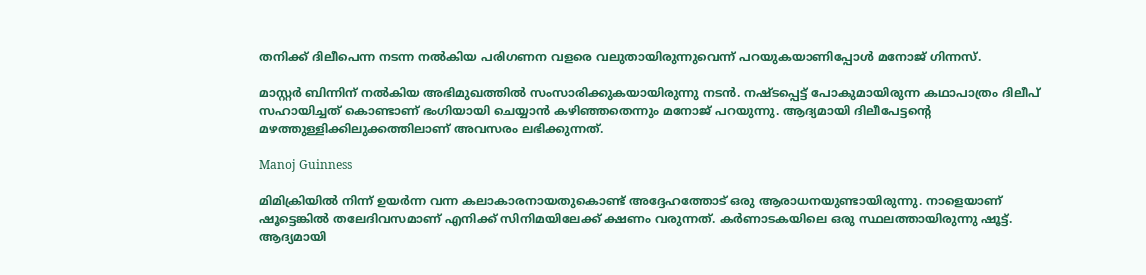തനിക്ക് ദിലീപെന്ന നടന്ന നൽകിയ പരിഗണന വളരെ വലുതായിരുന്നുവെന്ന് പറയുകയാണിപ്പോൾ മനോജ് ഗിന്നസ്.

മാസ്റ്റർ ബിന്നിന് നൽകിയ അഭിമുഖത്തിൽ സംസാരിക്കുകയായിരുന്നു നടൻ. നഷ്ടപ്പെട്ട് പോകുമായിരുന്ന കഥാപാത്രം ദിലീപ് സഹായിച്ചത് കൊണ്ടാണ് ഭംഗിയായി ചെയ്യാൻ കഴിഞ്ഞതെന്നും മനോജ് പറയുന്നു. ആദ്യമായി ദിലീപേട്ടന്റെ മഴത്തുള്ളിക്കിലുക്കത്തിലാണ് അവസരം ലഭിക്കുന്നത്.

Manoj Guinness

മിമിക്രിയിൽ നിന്ന് ഉയർന്ന വന്ന കലാകാരനായതുകൊണ്ട് അദ്ദേഹത്തോട് ഒരു ആരാധനയുണ്ടായിരുന്നു. നാളെയാണ് ഷൂട്ടെങ്കിൽ തലേദിവസമാണ് എനിക്ക് സിനിമയിലേക്ക് ക്ഷണം വരുന്നത്. കർണാടകയിലെ ഒരു സ്ഥലത്തായിരുന്നു ഷൂട്ട്. ആദ്യമായി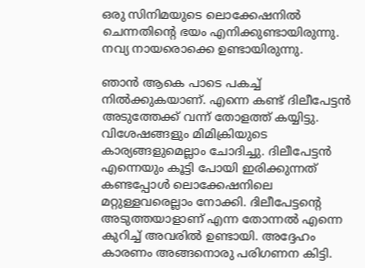ഒരു സിനിമയുടെ ലൊക്കേഷനിൽ ചെന്നതിന്റെ ഭയം എനിക്കുണ്ടായിരുന്നു. നവ്യ നായരൊക്കെ ഉണ്ടായിരുന്നു.

ഞാൻ ആകെ പാടെ പകച്ച് നിൽക്കുകയാണ്. എന്നെ കണ്ട് ദിലീപേട്ടൻ‌ അടുത്തേക്ക് വന്ന് തോളത്ത് കയ്യിട്ടു. വിശേഷങ്ങളും മിമിക്രിയുടെ കാര്യങ്ങളുമെല്ലാം ചോദിച്ചു. ദിലീപേട്ടൻ എന്നെയും കൂട്ടി പോയി ഇരിക്കുന്നത് കണ്ടപ്പോൾ ലൊക്കേഷനിലെ മറ്റുള്ളവരെല്ലാം നോക്കി. ദിലീപേട്ടന്റെ അടുത്തയാളാണ് എന്ന തോന്നൽ എന്നെ കുറിച്ച് അവരിൽ ഉണ്ടായി. അദ്ദേഹം കാരണം അങ്ങനൊരു പരിഗണന കിട്ടി.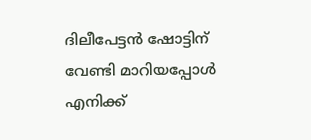ദിലീപേട്ടൻ ഷോട്ടിന് വേണ്ടി മാറിയപ്പോൾ എനിക്ക്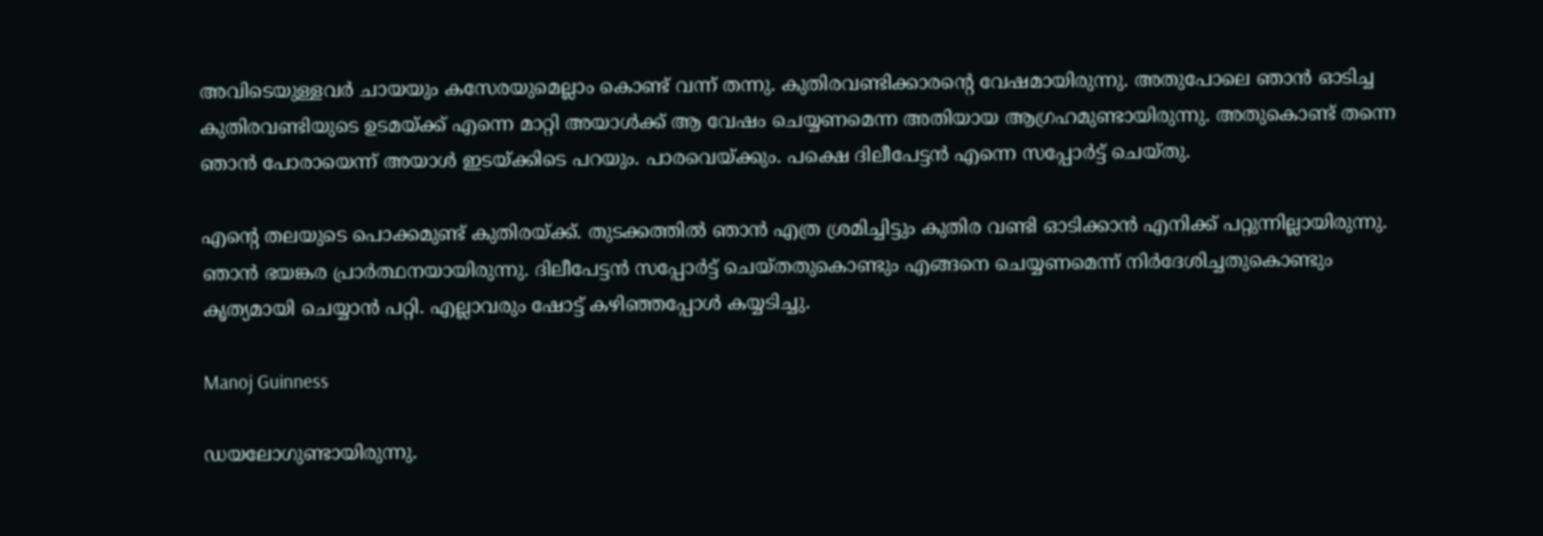അവിടെയുള്ളവർ ചായയും കസേരയുമെല്ലാം കൊണ്ട് വന്ന് തന്നു. കുതിരവണ്ടിക്കാരന്റെ വേഷമായിരുന്നു. അതുപോലെ ഞാൻ ഓടിച്ച കുതിരവണ്ടിയുടെ ഉടമയ്ക്ക് എന്നെ മാറ്റി അയാൾക്ക് ആ വേഷം ചെയ്യണമെന്ന അതിയായ ആഗ്രഹമുണ്ടായിരുന്നു. അതുകൊണ്ട് തന്നെ ഞാൻ പോരായെന്ന് അയാൾ ഇടയ്ക്കിടെ പറയും. പാരവെയ്ക്കും. പക്ഷെ ദിലീപേട്ടൻ എന്നെ സപ്പോർട്ട് ചെയ്തു.

എന്റെ തലയുടെ പൊക്കമുണ്ട് കുതിരയ്ക്ക്. തുടക്കത്തിൽ ഞാൻ എത്ര ശ്രമിച്ചിട്ടും കുതിര വണ്ടി ഓടിക്കാൻ എനിക്ക് പറ്റുന്നില്ലായിരുന്നു. ഞാൻ ഭയങ്കര പ്രാർ‌ത്ഥനയായിരുന്നു. ദിലീപേട്ടൻ സപ്പോർട്ട് ചെയ്തതുകൊണ്ടും എങ്ങനെ ചെയ്യണമെന്ന് നിർദേശിച്ചതുകൊണ്ടും കൃത്യമായി ചെയ്യാൻ പറ്റി. എല്ലാവരും ഷോട്ട് കഴിഞ്ഞപ്പോൾ‌ കയ്യടിച്ചു.

Manoj Guinness

ഡയലോഗുണ്ടായിരുന്നു.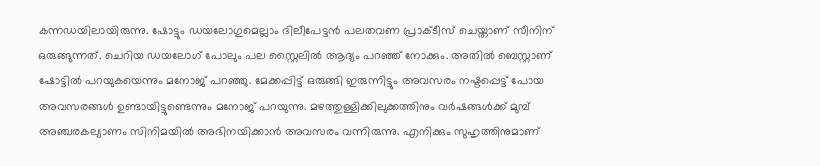കന്നഡയിലായിരുന്നു. ഷോട്ടും ഡയലോഗുമെല്ലാം ദിലീപേട്ടൻ പലതവണ പ്രാക്ടീസ് ചെയ്താണ് സീനിന് ഒരുങ്ങുന്നത്. ചെറിയ ഡയലോഗ് പോലും പല സ്റ്റൈലിൽ ആദ്യം പറഞ്ഞ് നോക്കും. അതിൽ ബെസ്റ്റാണ് ഷോട്ടിൽ പറയുകയെന്നും മനോജ് പറഞ്ഞു. മേക്കപ്പിട്ട് ഒരുങ്ങി ഇരുന്നിട്ടും അവസരം നഷ്ടപ്പെട്ട് പോയ അവസരങ്ങൾ ഉണ്ടായിട്ടുണ്ടെന്നും മനോജ് പറയുന്നു. മഴത്തുള്ളിക്കിലുക്കത്തിനും വർഷങ്ങൾക്ക് മുമ്പ് അഞ്ചരകല്യാണം സിനിമയിൽ അഭിനയിക്കാൻ അവസരം വന്നിരുന്നു. എനിക്കും സുഹൃത്തിനുമാണ്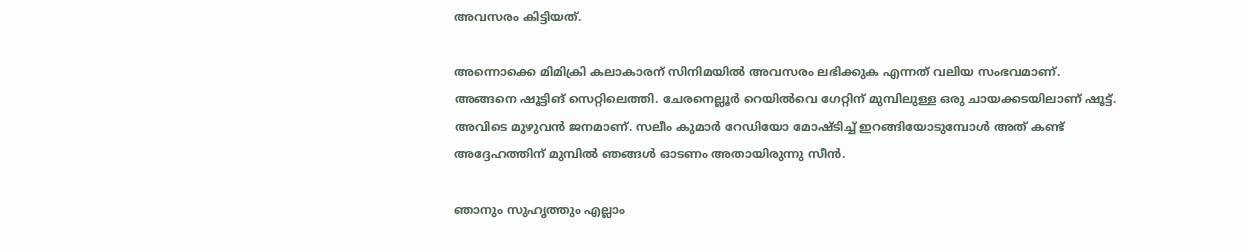അവസരം കിട്ടിയത്.

അന്നൊക്കെ മിമിക്രി കലാകാരന് സിനിമയിൽ അവസരം ലഭിക്കുക എന്നത് വലിയ സംഭവമാണ്. അങ്ങനെ ഷൂട്ടിങ് സെറ്റിലെത്തി. ചേരനെല്ലൂർ റെയിൽവെ ഗേറ്റിന് മുമ്പിലുള്ള ഒരു ചായക്കടയിലാണ് ഷൂട്ട്. അവിടെ മുഴുവൻ ജനമാണ്. സലീം കുമാർ റേഡിയോ മോഷ്ടിച്ച് ഇറങ്ങിയോടുമ്പോൾ അത് കണ്ട് അദ്ദേഹത്തിന് മുമ്പിൽ ഞങ്ങൾ ഓടണം അതായിരുന്നു സീൻ.

ഞാനും സുഹൃത്തും എല്ലാം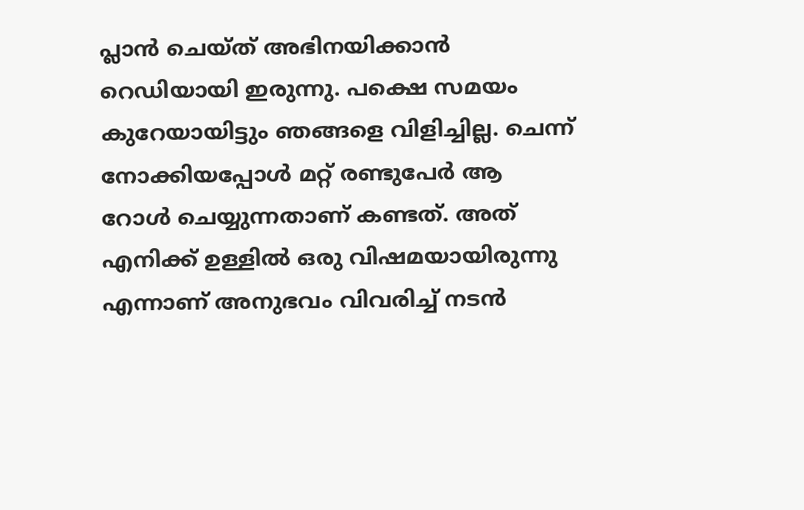പ്ലാൻ ചെയ്ത് അഭിനയിക്കാൻ റെഡിയായി ഇരുന്നു. പക്ഷെ സമയം കുറേയായിട്ടും ഞങ്ങളെ വിളിച്ചില്ല. ചെന്ന് നോക്കിയപ്പോൾ‌ മറ്റ് രണ്ടുപേർ ആ റോൾ ചെയ്യുന്നതാണ് കണ്ടത്. അത് എനിക്ക് ഉള്ളിൽ ഒരു വിഷമയായിരുന്നു എന്നാണ് അനുഭവം വിവരിച്ച് നടൻ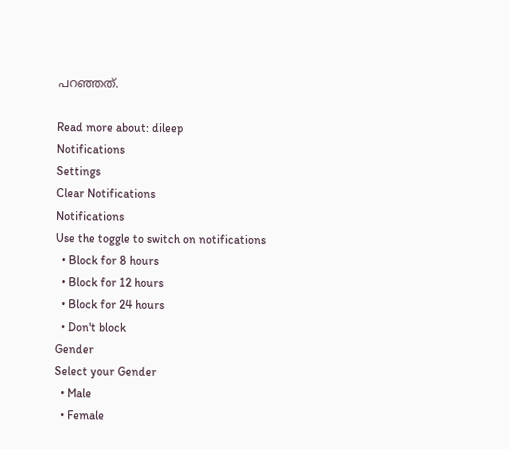പറഞ്ഞത്.

Read more about: dileep
Notifications
Settings
Clear Notifications
Notifications
Use the toggle to switch on notifications
  • Block for 8 hours
  • Block for 12 hours
  • Block for 24 hours
  • Don't block
Gender
Select your Gender
  • Male
  • Female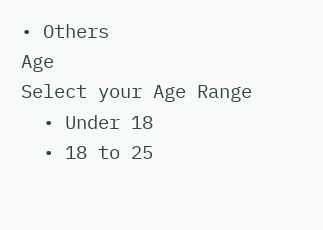• Others
Age
Select your Age Range
  • Under 18
  • 18 to 25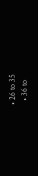• 26 to 35
  • 36 to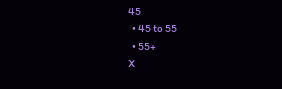45
  • 45 to 55
  • 55+
X